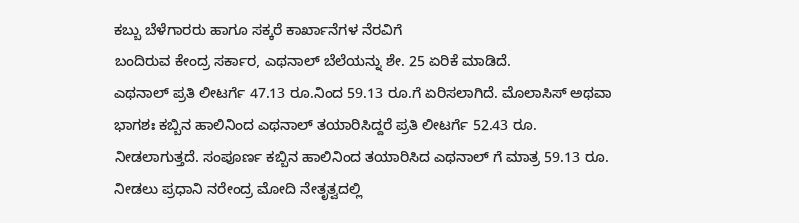ಕಬ್ಬು ಬೆಳೆಗಾರರು ಹಾಗೂ ಸಕ್ಕರೆ ಕಾರ್ಖಾನೆಗಳ ನೆರವಿಗೆ
ಬಂದಿರುವ ಕೇಂದ್ರ ಸರ್ಕಾರ, ಎಥನಾಲ್ ಬೆಲೆಯನ್ನು ಶೇ. 25 ಏರಿಕೆ ಮಾಡಿದೆ.
ಎಥನಾಲ್ ಪ್ರತಿ ಲೀಟರ್ಗೆ 47.13 ರೂ.ನಿಂದ 59.13 ರೂ.ಗೆ ಏರಿಸಲಾಗಿದೆ. ಮೊಲಾಸಿಸ್ ಅಥವಾ
ಭಾಗಶಃ ಕಬ್ಬಿನ ಹಾಲಿನಿಂದ ಎಥನಾಲ್ ತಯಾರಿಸಿದ್ದರೆ ಪ್ರತಿ ಲೀಟರ್ಗೆ 52.43 ರೂ.
ನೀಡಲಾಗುತ್ತದೆ. ಸಂಪೂರ್ಣ ಕಬ್ಬಿನ ಹಾಲಿನಿಂದ ತಯಾರಿಸಿದ ಎಥನಾಲ್ ಗೆ ಮಾತ್ರ 59.13 ರೂ.
ನೀಡಲು ಪ್ರಧಾನಿ ನರೇಂದ್ರ ಮೋದಿ ನೇತೃತ್ವದಲ್ಲಿ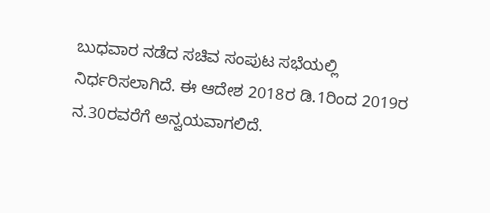ಬುಧವಾರ ನಡೆದ ಸಚಿವ ಸಂಪುಟ ಸಭೆಯಲ್ಲಿ
ನಿರ್ಧರಿಸಲಾಗಿದೆ. ಈ ಆದೇಶ 2018ರ ಡಿ.1ರಿಂದ 2019ರ ನ.30ರವರೆಗೆ ಅನ್ವಯವಾಗಲಿದೆ.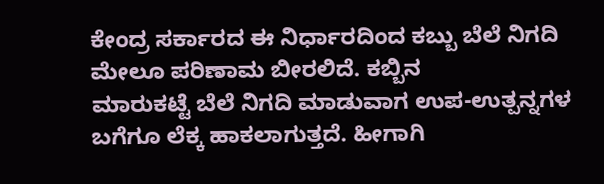ಕೇಂದ್ರ ಸರ್ಕಾರದ ಈ ನಿರ್ಧಾರದಿಂದ ಕಬ್ಬು ಬೆಲೆ ನಿಗದಿ ಮೇಲೂ ಪರಿಣಾಮ ಬೀರಲಿದೆ. ಕಬ್ಬಿನ
ಮಾರುಕಟ್ಟೆ ಬೆಲೆ ನಿಗದಿ ಮಾಡುವಾಗ ಉಪ-ಉತ್ಪನ್ನಗಳ ಬಗೆಗೂ ಲೆಕ್ಕ ಹಾಕಲಾಗುತ್ತದೆ. ಹೀಗಾಗಿ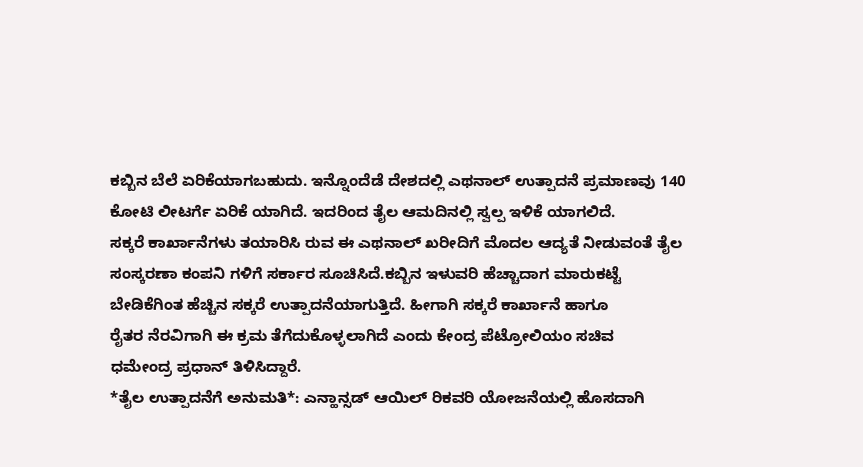ಕಬ್ಬಿನ ಬೆಲೆ ಏರಿಕೆಯಾಗಬಹುದು. ಇನ್ನೊಂದೆಡೆ ದೇಶದಲ್ಲಿ ಎಥನಾಲ್ ಉತ್ಪಾದನೆ ಪ್ರಮಾಣವು 140
ಕೋಟಿ ಲೀಟರ್ಗೆ ಏರಿಕೆ ಯಾಗಿದೆ. ಇದರಿಂದ ತೈಲ ಆಮದಿನಲ್ಲಿ ಸ್ವಲ್ಪ ಇಳಿಕೆ ಯಾಗಲಿದೆ.
ಸಕ್ಕರೆ ಕಾರ್ಖಾನೆಗಳು ತಯಾರಿಸಿ ರುವ ಈ ಎಥನಾಲ್ ಖರೀದಿಗೆ ಮೊದಲ ಆದ್ಯತೆ ನೀಡುವಂತೆ ತೈಲ
ಸಂಸ್ಕರಣಾ ಕಂಪನಿ ಗಳಿಗೆ ಸರ್ಕಾರ ಸೂಚಿಸಿದೆ.ಕಬ್ಬಿನ ಇಳುವರಿ ಹೆಚ್ಚಾದಾಗ ಮಾರುಕಟ್ಟೆ
ಬೇಡಿಕೆಗಿಂತ ಹೆಚ್ಚಿನ ಸಕ್ಕರೆ ಉತ್ಪಾದನೆಯಾಗುತ್ತಿದೆ. ಹೀಗಾಗಿ ಸಕ್ಕರೆ ಕಾರ್ಖಾನೆ ಹಾಗೂ
ರೈತರ ನೆರವಿಗಾಗಿ ಈ ಕ್ರಮ ತೆಗೆದುಕೊಳ್ಳಲಾಗಿದೆ ಎಂದು ಕೇಂದ್ರ ಪೆಟ್ರೋಲಿಯಂ ಸಚಿವ
ಧಮೇಂದ್ರ ಪ್ರಧಾನ್ ತಿಳಿಸಿದ್ದಾರೆ.
*ತೈಲ ಉತ್ಪಾದನೆಗೆ ಅನುಮತಿ*: ಎನ್ಹಾನ್ಸಡ್ ಆಯಿಲ್ ರಿಕವರಿ ಯೋಜನೆಯಲ್ಲಿ ಹೊಸದಾಗಿ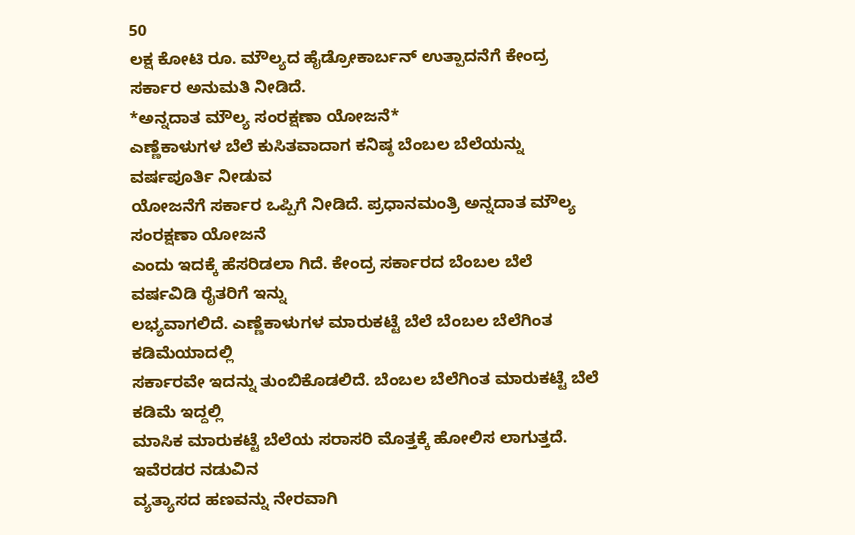50
ಲಕ್ಷ ಕೋಟಿ ರೂ. ಮೌಲ್ಯದ ಹೈಡ್ರೋಕಾರ್ಬನ್ ಉತ್ಪಾದನೆಗೆ ಕೇಂದ್ರ ಸರ್ಕಾರ ಅನುಮತಿ ನೀಡಿದೆ.
*ಅನ್ನದಾತ ಮೌಲ್ಯ ಸಂರಕ್ಷಣಾ ಯೋಜನೆ*
ಎಣ್ಣೆಕಾಳುಗಳ ಬೆಲೆ ಕುಸಿತವಾದಾಗ ಕನಿಷ್ಠ ಬೆಂಬಲ ಬೆಲೆಯನ್ನು ವರ್ಷಪೂರ್ತಿ ನೀಡುವ
ಯೋಜನೆಗೆ ಸರ್ಕಾರ ಒಪ್ಪಿಗೆ ನೀಡಿದೆ. ಪ್ರಧಾನಮಂತ್ರಿ ಅನ್ನದಾತ ಮೌಲ್ಯ ಸಂರಕ್ಷಣಾ ಯೋಜನೆ
ಎಂದು ಇದಕ್ಕೆ ಹೆಸರಿಡಲಾ ಗಿದೆ. ಕೇಂದ್ರ ಸರ್ಕಾರದ ಬೆಂಬಲ ಬೆಲೆ ವರ್ಷವಿಡಿ ರೈತರಿಗೆ ಇನ್ನು
ಲಭ್ಯವಾಗಲಿದೆ. ಎಣ್ಣೆಕಾಳುಗಳ ಮಾರುಕಟ್ಟೆ ಬೆಲೆ ಬೆಂಬಲ ಬೆಲೆಗಿಂತ ಕಡಿಮೆಯಾದಲ್ಲಿ
ಸರ್ಕಾರವೇ ಇದನ್ನು ತುಂಬಿಕೊಡಲಿದೆ. ಬೆಂಬಲ ಬೆಲೆಗಿಂತ ಮಾರುಕಟ್ಟೆ ಬೆಲೆ ಕಡಿಮೆ ಇದ್ದಲ್ಲಿ
ಮಾಸಿಕ ಮಾರುಕಟ್ಟೆ ಬೆಲೆಯ ಸರಾಸರಿ ಮೊತ್ತಕ್ಕೆ ಹೋಲಿಸ ಲಾಗುತ್ತದೆ. ಇವೆರಡರ ನಡುವಿನ
ವ್ಯತ್ಯಾಸದ ಹಣವನ್ನು ನೇರವಾಗಿ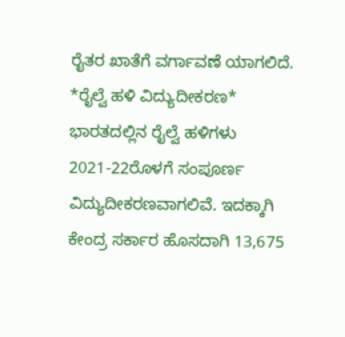ರೈತರ ಖಾತೆಗೆ ವರ್ಗಾವಣೆ ಯಾಗಲಿದೆ.
*ರೈಲ್ವೆ ಹಳಿ ವಿದ್ಯುದೀಕರಣ*
ಭಾರತದಲ್ಲಿನ ರೈಲ್ವೆ ಹಳಿಗಳು 2021-22ರೊಳಗೆ ಸಂಪೂರ್ಣ ವಿದ್ಯುದೀಕರಣವಾಗಲಿವೆ. ಇದಕ್ಕಾಗಿ
ಕೇಂದ್ರ ಸರ್ಕಾರ ಹೊಸದಾಗಿ 13,675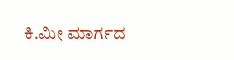ಕಿ.ಮೀ ಮಾರ್ಗದ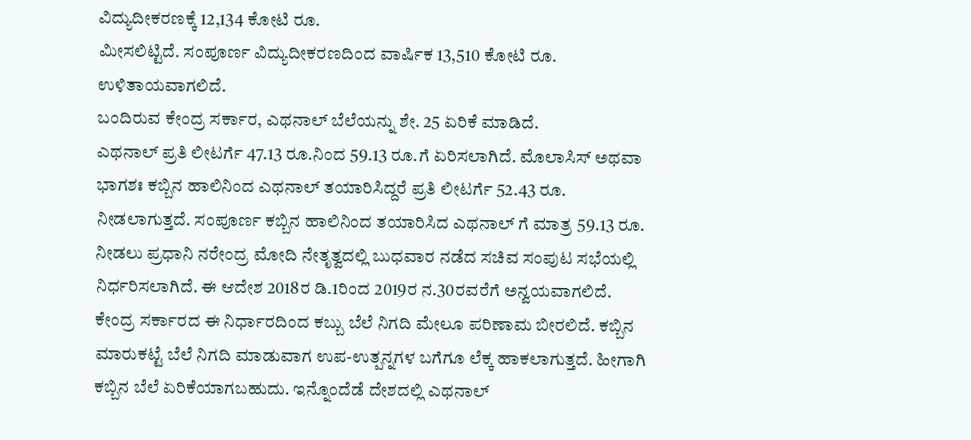ವಿದ್ಯುದೀಕರಣಕ್ಕೆ 12,134 ಕೋಟಿ ರೂ.
ಮೀಸಲಿಟ್ಟಿದೆ. ಸಂಪೂರ್ಣ ವಿದ್ಯುದೀಕರಣದಿಂದ ವಾರ್ಷಿಕ 13,510 ಕೋಟಿ ರೂ.
ಉಳಿತಾಯವಾಗಲಿದೆ.
ಬಂದಿರುವ ಕೇಂದ್ರ ಸರ್ಕಾರ, ಎಥನಾಲ್ ಬೆಲೆಯನ್ನು ಶೇ. 25 ಏರಿಕೆ ಮಾಡಿದೆ.
ಎಥನಾಲ್ ಪ್ರತಿ ಲೀಟರ್ಗೆ 47.13 ರೂ.ನಿಂದ 59.13 ರೂ.ಗೆ ಏರಿಸಲಾಗಿದೆ. ಮೊಲಾಸಿಸ್ ಅಥವಾ
ಭಾಗಶಃ ಕಬ್ಬಿನ ಹಾಲಿನಿಂದ ಎಥನಾಲ್ ತಯಾರಿಸಿದ್ದರೆ ಪ್ರತಿ ಲೀಟರ್ಗೆ 52.43 ರೂ.
ನೀಡಲಾಗುತ್ತದೆ. ಸಂಪೂರ್ಣ ಕಬ್ಬಿನ ಹಾಲಿನಿಂದ ತಯಾರಿಸಿದ ಎಥನಾಲ್ ಗೆ ಮಾತ್ರ 59.13 ರೂ.
ನೀಡಲು ಪ್ರಧಾನಿ ನರೇಂದ್ರ ಮೋದಿ ನೇತೃತ್ವದಲ್ಲಿ ಬುಧವಾರ ನಡೆದ ಸಚಿವ ಸಂಪುಟ ಸಭೆಯಲ್ಲಿ
ನಿರ್ಧರಿಸಲಾಗಿದೆ. ಈ ಆದೇಶ 2018ರ ಡಿ.1ರಿಂದ 2019ರ ನ.30ರವರೆಗೆ ಅನ್ವಯವಾಗಲಿದೆ.
ಕೇಂದ್ರ ಸರ್ಕಾರದ ಈ ನಿರ್ಧಾರದಿಂದ ಕಬ್ಬು ಬೆಲೆ ನಿಗದಿ ಮೇಲೂ ಪರಿಣಾಮ ಬೀರಲಿದೆ. ಕಬ್ಬಿನ
ಮಾರುಕಟ್ಟೆ ಬೆಲೆ ನಿಗದಿ ಮಾಡುವಾಗ ಉಪ-ಉತ್ಪನ್ನಗಳ ಬಗೆಗೂ ಲೆಕ್ಕ ಹಾಕಲಾಗುತ್ತದೆ. ಹೀಗಾಗಿ
ಕಬ್ಬಿನ ಬೆಲೆ ಏರಿಕೆಯಾಗಬಹುದು. ಇನ್ನೊಂದೆಡೆ ದೇಶದಲ್ಲಿ ಎಥನಾಲ್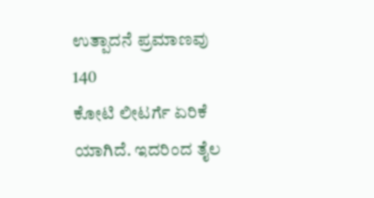ಉತ್ಪಾದನೆ ಪ್ರಮಾಣವು 140
ಕೋಟಿ ಲೀಟರ್ಗೆ ಏರಿಕೆ ಯಾಗಿದೆ. ಇದರಿಂದ ತೈಲ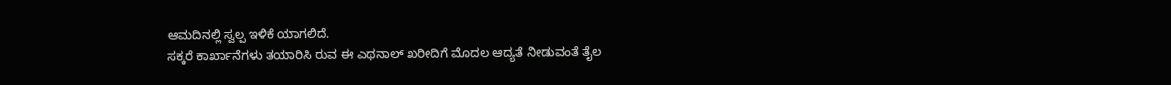ಆಮದಿನಲ್ಲಿ ಸ್ವಲ್ಪ ಇಳಿಕೆ ಯಾಗಲಿದೆ.
ಸಕ್ಕರೆ ಕಾರ್ಖಾನೆಗಳು ತಯಾರಿಸಿ ರುವ ಈ ಎಥನಾಲ್ ಖರೀದಿಗೆ ಮೊದಲ ಆದ್ಯತೆ ನೀಡುವಂತೆ ತೈಲ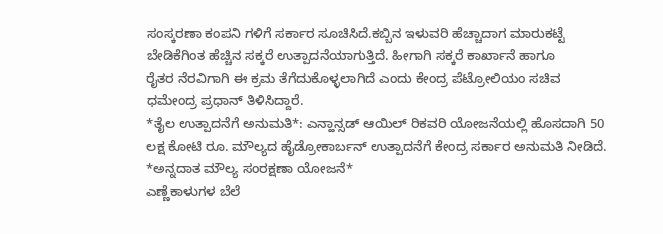ಸಂಸ್ಕರಣಾ ಕಂಪನಿ ಗಳಿಗೆ ಸರ್ಕಾರ ಸೂಚಿಸಿದೆ.ಕಬ್ಬಿನ ಇಳುವರಿ ಹೆಚ್ಚಾದಾಗ ಮಾರುಕಟ್ಟೆ
ಬೇಡಿಕೆಗಿಂತ ಹೆಚ್ಚಿನ ಸಕ್ಕರೆ ಉತ್ಪಾದನೆಯಾಗುತ್ತಿದೆ. ಹೀಗಾಗಿ ಸಕ್ಕರೆ ಕಾರ್ಖಾನೆ ಹಾಗೂ
ರೈತರ ನೆರವಿಗಾಗಿ ಈ ಕ್ರಮ ತೆಗೆದುಕೊಳ್ಳಲಾಗಿದೆ ಎಂದು ಕೇಂದ್ರ ಪೆಟ್ರೋಲಿಯಂ ಸಚಿವ
ಧಮೇಂದ್ರ ಪ್ರಧಾನ್ ತಿಳಿಸಿದ್ದಾರೆ.
*ತೈಲ ಉತ್ಪಾದನೆಗೆ ಅನುಮತಿ*: ಎನ್ಹಾನ್ಸಡ್ ಆಯಿಲ್ ರಿಕವರಿ ಯೋಜನೆಯಲ್ಲಿ ಹೊಸದಾಗಿ 50
ಲಕ್ಷ ಕೋಟಿ ರೂ. ಮೌಲ್ಯದ ಹೈಡ್ರೋಕಾರ್ಬನ್ ಉತ್ಪಾದನೆಗೆ ಕೇಂದ್ರ ಸರ್ಕಾರ ಅನುಮತಿ ನೀಡಿದೆ.
*ಅನ್ನದಾತ ಮೌಲ್ಯ ಸಂರಕ್ಷಣಾ ಯೋಜನೆ*
ಎಣ್ಣೆಕಾಳುಗಳ ಬೆಲೆ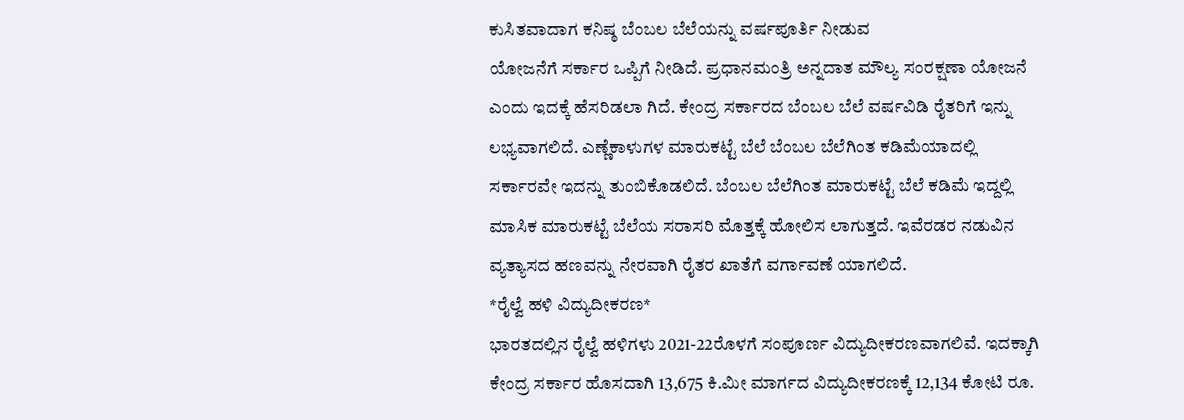ಕುಸಿತವಾದಾಗ ಕನಿಷ್ಠ ಬೆಂಬಲ ಬೆಲೆಯನ್ನು ವರ್ಷಪೂರ್ತಿ ನೀಡುವ
ಯೋಜನೆಗೆ ಸರ್ಕಾರ ಒಪ್ಪಿಗೆ ನೀಡಿದೆ. ಪ್ರಧಾನಮಂತ್ರಿ ಅನ್ನದಾತ ಮೌಲ್ಯ ಸಂರಕ್ಷಣಾ ಯೋಜನೆ
ಎಂದು ಇದಕ್ಕೆ ಹೆಸರಿಡಲಾ ಗಿದೆ. ಕೇಂದ್ರ ಸರ್ಕಾರದ ಬೆಂಬಲ ಬೆಲೆ ವರ್ಷವಿಡಿ ರೈತರಿಗೆ ಇನ್ನು
ಲಭ್ಯವಾಗಲಿದೆ. ಎಣ್ಣೆಕಾಳುಗಳ ಮಾರುಕಟ್ಟೆ ಬೆಲೆ ಬೆಂಬಲ ಬೆಲೆಗಿಂತ ಕಡಿಮೆಯಾದಲ್ಲಿ
ಸರ್ಕಾರವೇ ಇದನ್ನು ತುಂಬಿಕೊಡಲಿದೆ. ಬೆಂಬಲ ಬೆಲೆಗಿಂತ ಮಾರುಕಟ್ಟೆ ಬೆಲೆ ಕಡಿಮೆ ಇದ್ದಲ್ಲಿ
ಮಾಸಿಕ ಮಾರುಕಟ್ಟೆ ಬೆಲೆಯ ಸರಾಸರಿ ಮೊತ್ತಕ್ಕೆ ಹೋಲಿಸ ಲಾಗುತ್ತದೆ. ಇವೆರಡರ ನಡುವಿನ
ವ್ಯತ್ಯಾಸದ ಹಣವನ್ನು ನೇರವಾಗಿ ರೈತರ ಖಾತೆಗೆ ವರ್ಗಾವಣೆ ಯಾಗಲಿದೆ.
*ರೈಲ್ವೆ ಹಳಿ ವಿದ್ಯುದೀಕರಣ*
ಭಾರತದಲ್ಲಿನ ರೈಲ್ವೆ ಹಳಿಗಳು 2021-22ರೊಳಗೆ ಸಂಪೂರ್ಣ ವಿದ್ಯುದೀಕರಣವಾಗಲಿವೆ. ಇದಕ್ಕಾಗಿ
ಕೇಂದ್ರ ಸರ್ಕಾರ ಹೊಸದಾಗಿ 13,675 ಕಿ.ಮೀ ಮಾರ್ಗದ ವಿದ್ಯುದೀಕರಣಕ್ಕೆ 12,134 ಕೋಟಿ ರೂ.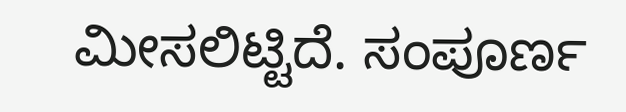ಮೀಸಲಿಟ್ಟಿದೆ. ಸಂಪೂರ್ಣ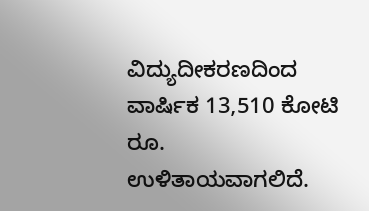ವಿದ್ಯುದೀಕರಣದಿಂದ ವಾರ್ಷಿಕ 13,510 ಕೋಟಿ ರೂ.
ಉಳಿತಾಯವಾಗಲಿದೆ.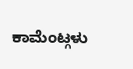ಕಾಮೆಂಟ್ಗಳು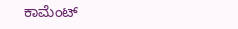ಕಾಮೆಂಟ್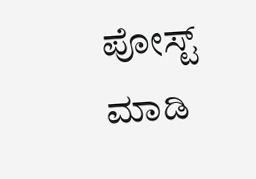ಪೋಸ್ಟ್ ಮಾಡಿ